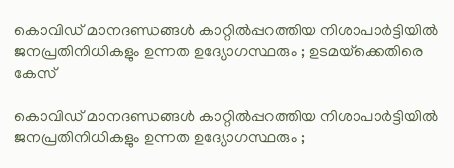കൊവിഡ് മാനദണ്ഡങ്ങള്‍ കാറ്റില്‍പ്പറത്തിയ നിശാപാര്‍ട്ടിയില്‍ ജനപ്രതിനിധികളും ഉന്നത ഉദ്യോഗസ്ഥരും ; ഉടമയ്‌ക്കെതിരെ കേസ്

കൊവിഡ് മാനദണ്ഡങ്ങള്‍ കാറ്റില്‍പ്പറത്തിയ നിശാപാര്‍ട്ടിയില്‍ ജനപ്രതിനിധികളും ഉന്നത ഉദ്യോഗസ്ഥരും ;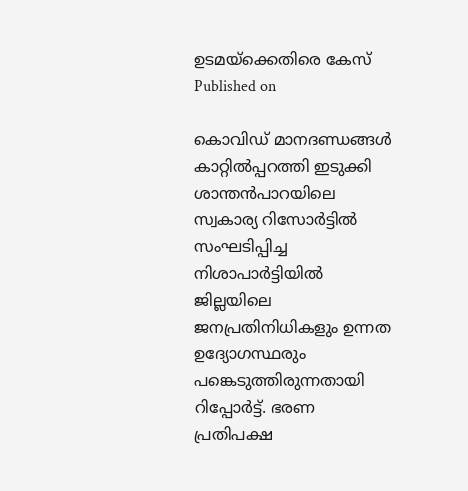ഉടമയ്‌ക്കെതിരെ കേസ്
Published on

കൊവിഡ് മാനദണ്ഡങ്ങള്‍ കാറ്റില്‍പ്പറത്തി ഇടുക്കി ശാന്തന്‍പാറയിലെ സ്വകാര്യ റിസോര്‍ട്ടില്‍ സംഘടിപ്പിച്ച നിശാപാര്‍ട്ടിയില്‍ ജില്ലയിലെ ജനപ്രതിനിധികളും ഉന്നത ഉദ്യോഗസ്ഥരും പങ്കെടുത്തിരുന്നതായി റിപ്പോര്‍ട്ട്. ഭരണ പ്രതിപക്ഷ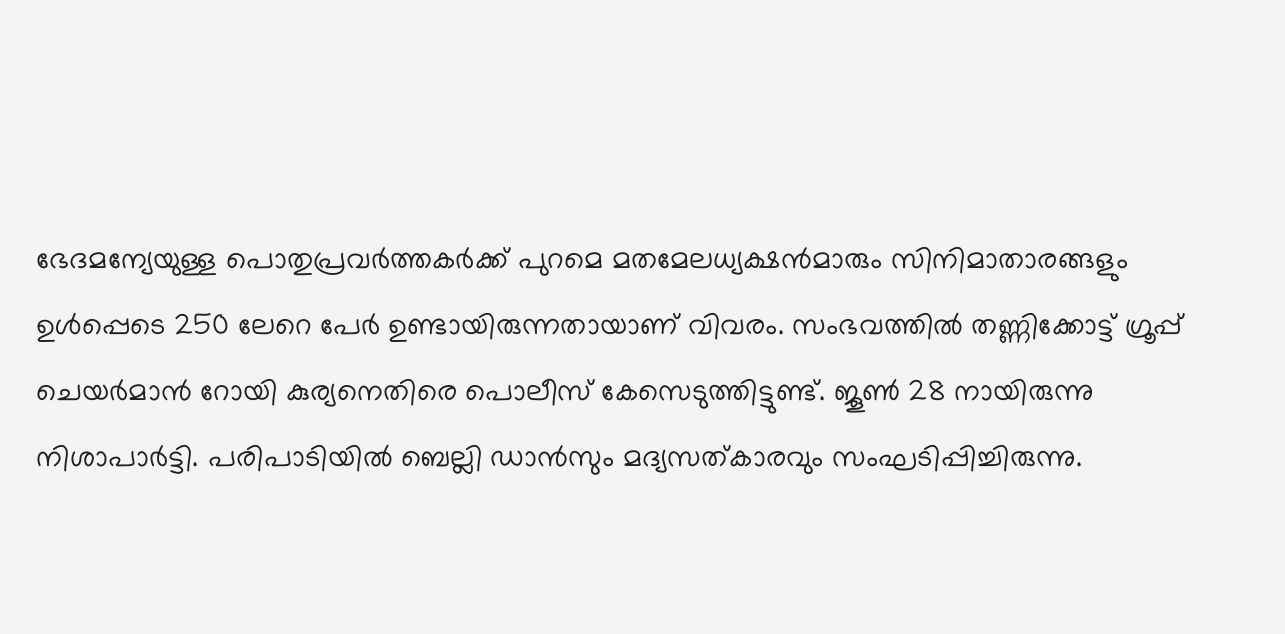ഭേദമന്യേയുള്ള പൊതുപ്രവര്‍ത്തകര്‍ക്ക് പുറമെ മതമേലധ്യക്ഷന്‍മാരും സിനിമാതാരങ്ങളും ഉള്‍പ്പെടെ 250 ലേറെ പേര്‍ ഉണ്ടായിരുന്നതായാണ് വിവരം. സംഭവത്തില്‍ തണ്ണിക്കോട്ട് ഗ്രൂപ്പ് ചെയര്‍മാന്‍ റോയി കുര്യനെതിരെ പൊലീസ് കേസെടുത്തിട്ടുണ്ട്. ജൂണ്‍ 28 നായിരുന്നു നിശാപാര്‍ട്ടി. പരിപാടിയില്‍ ബെല്ലി ഡാന്‍സും മദ്യസത്കാരവും സംഘടിപ്പിച്ചിരുന്നു.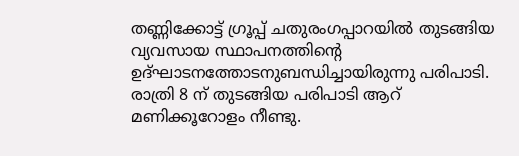തണ്ണിക്കോട്ട് ഗ്രൂപ്പ് ചതുരംഗപ്പാറയില്‍ തുടങ്ങിയ വ്യവസായ സ്ഥാപനത്തിന്റെ ഉദ്ഘാടനത്തോടനുബന്ധിച്ചായിരുന്നു പരിപാടി. രാത്രി 8 ന് തുടങ്ങിയ പരിപാടി ആറ് മണിക്കൂറോളം നീണ്ടു.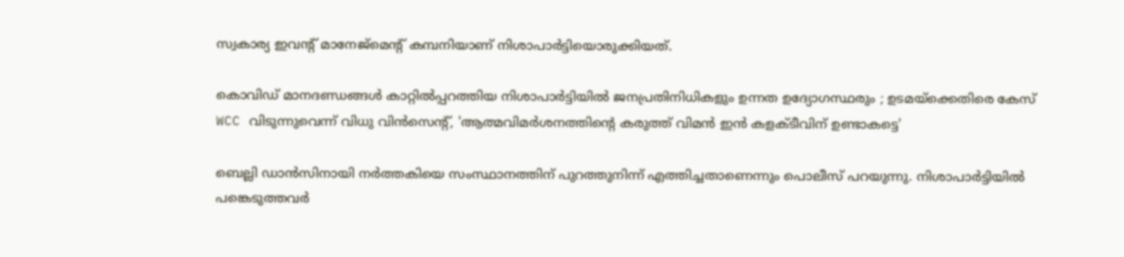സ്വകാര്യ ഇവന്റ് മാനേജ്‌മെന്റ് കമ്പനിയാണ് നിശാപാര്‍ട്ടിയൊരുക്കിയത്.

കൊവിഡ് മാനദണ്ഡങ്ങള്‍ കാറ്റില്‍പ്പറത്തിയ നിശാപാര്‍ട്ടിയില്‍ ജനപ്രതിനിധികളും ഉന്നത ഉദ്യോഗസ്ഥരും ; ഉടമയ്‌ക്കെതിരെ കേസ്
WCC വിടുന്നുവെന്ന് വിധു വിന്‍സെന്റ്, 'ആത്മവിമര്‍ശനത്തിന്റെ കരുത്ത് വിമന്‍ ഇന്‍ കളക്ടീവിന് ഉണ്ടാകട്ടെ'

ബെല്ലി ഡാന്‍സിനായി നര്‍ത്തകിയെ സംസ്ഥാനത്തിന് പുറത്തുനിന്ന് എത്തിച്ചതാണെന്നും പൊലീസ് പറയുന്നു. നിശാപാര്‍ട്ടിയില്‍ പങ്കെടുത്തവര്‍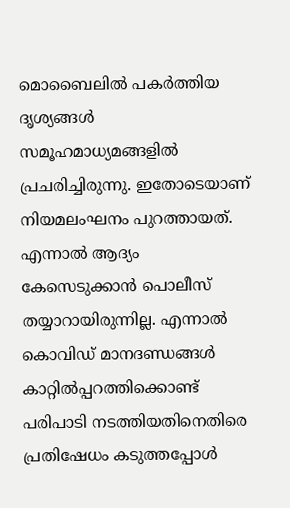മൊബൈലില്‍ പകര്‍ത്തിയ ദൃശ്യങ്ങള്‍ സമൂഹമാധ്യമങ്ങളില്‍ പ്രചരിച്ചിരുന്നു. ഇതോടെയാണ് നിയമലംഘനം പുറത്തായത്. എന്നാല്‍ ആദ്യം കേസെടുക്കാന്‍ പൊലീസ് തയ്യാറായിരുന്നില്ല. എന്നാല്‍ കൊവിഡ് മാനദണ്ഡങ്ങള്‍ കാറ്റില്‍പ്പറത്തിക്കൊണ്ട് പരിപാടി നടത്തിയതിനെതിരെ പ്രതിഷേധം കടുത്തപ്പോള്‍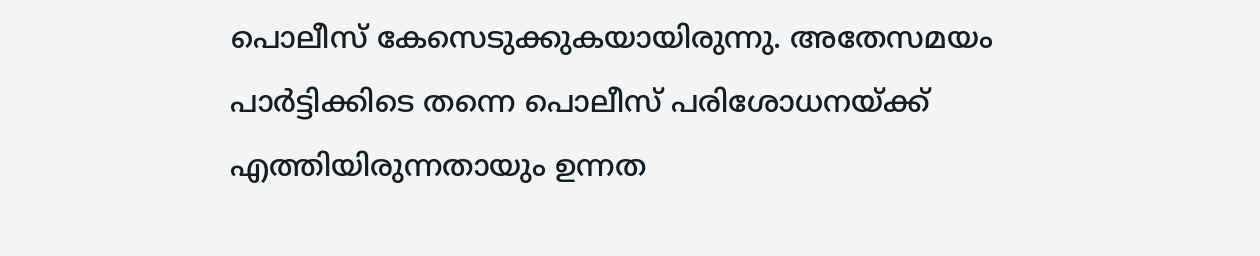പൊലീസ് കേസെടുക്കുകയായിരുന്നു. അതേസമയം പാര്‍ട്ടിക്കിടെ തന്നെ പൊലീസ് പരിശോധനയ്ക്ക് എത്തിയിരുന്നതായും ഉന്നത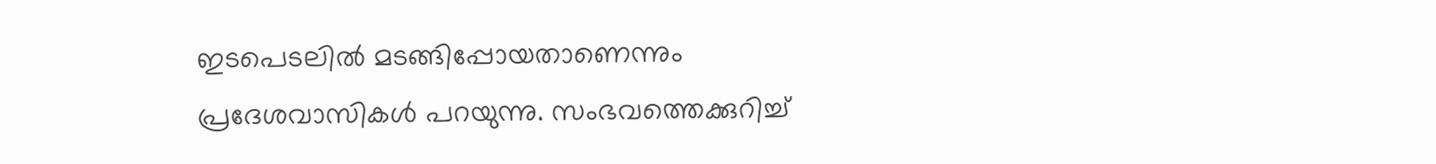ഇടപെടലില്‍ മടങ്ങിപ്പോയതാണെന്നും പ്രദേശവാസികള്‍ പറയുന്നു. സംഭവത്തെക്കുറിച്ച്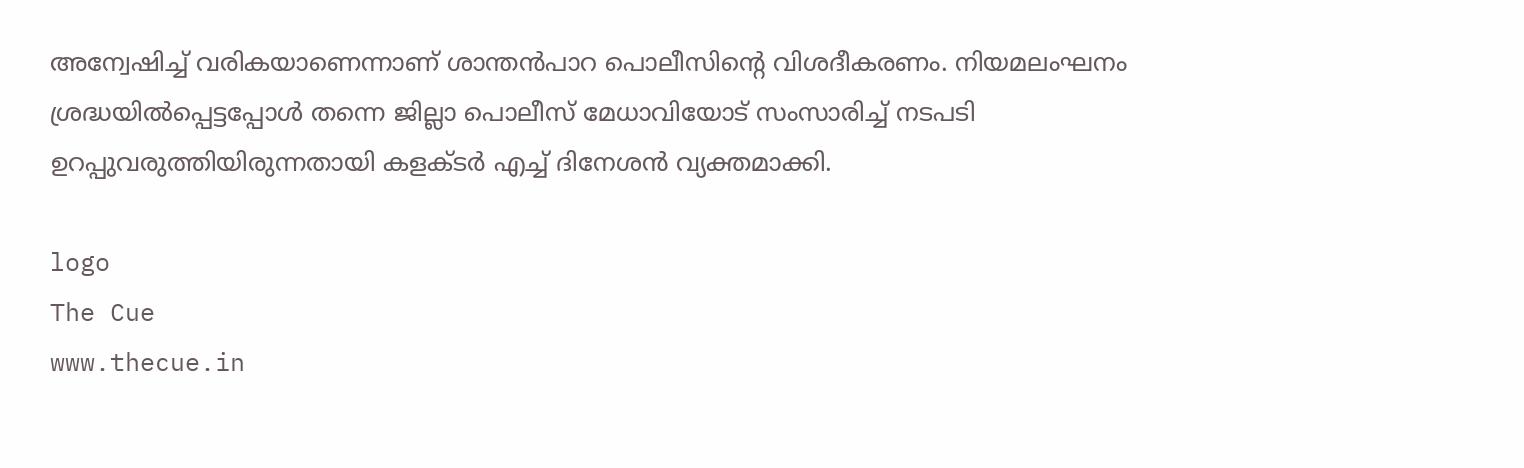അന്വേഷിച്ച് വരികയാണെന്നാണ് ശാന്തന്‍പാറ പൊലീസിന്റെ വിശദീകരണം. നിയമലംഘനം ശ്രദ്ധയില്‍പ്പെട്ടപ്പോള്‍ തന്നെ ജില്ലാ പൊലീസ് മേധാവിയോട് സംസാരിച്ച് നടപടി ഉറപ്പുവരുത്തിയിരുന്നതായി കളക്ടര്‍ എച്ച് ദിനേശന്‍ വ്യക്തമാക്കി.

logo
The Cue
www.thecue.in